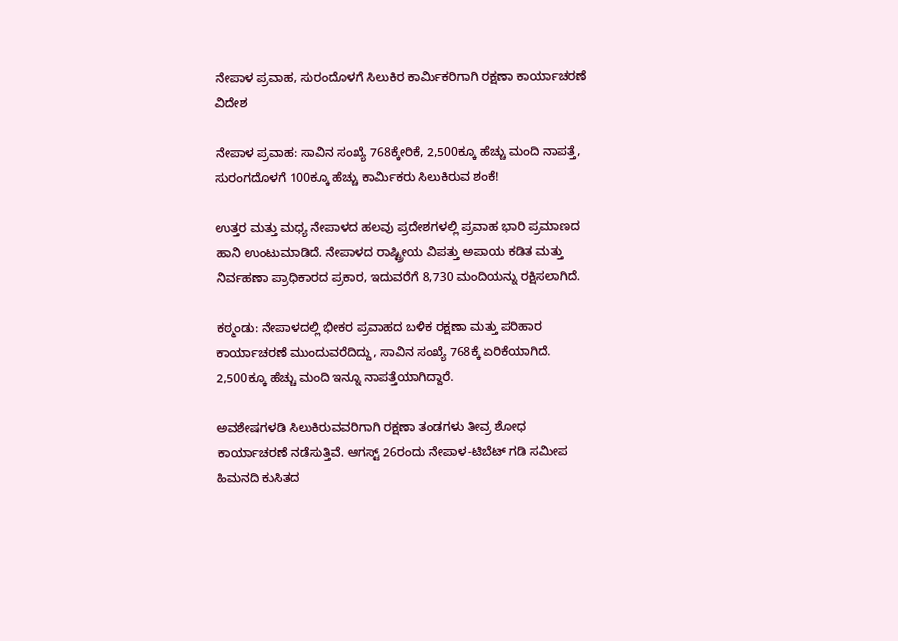ನೇಪಾಳ ಪ್ರವಾಹ, ಸುರಂದೊಳಗೆ ಸಿಲುಕಿರ ಕಾರ್ಮಿಕರಿಗಾಗಿ ರಕ್ಷಣಾ ಕಾರ್ಯಾಚರಣೆ
ವಿದೇಶ

ನೇಪಾಳ ಪ್ರವಾಹ: ಸಾವಿನ ಸಂಖ್ಯೆ 768ಕ್ಕೇರಿಕೆ, 2,500ಕ್ಕೂ ಹೆಚ್ಚು ಮಂದಿ ನಾಪತ್ತೆ, ಸುರಂಗದೊಳಗೆ 100ಕ್ಕೂ ಹೆಚ್ಚು ಕಾರ್ಮಿಕರು ಸಿಲುಕಿರುವ ಶಂಕೆ!

ಉತ್ತರ ಮತ್ತು ಮಧ್ಯ ನೇಪಾಳದ ಹಲವು ಪ್ರದೇಶಗಳಲ್ಲಿ ಪ್ರವಾಹ ಭಾರಿ ಪ್ರಮಾಣದ ಹಾನಿ ಉಂಟುಮಾಡಿದೆ. ನೇಪಾಳದ ರಾಷ್ಟ್ರೀಯ ವಿಪತ್ತು ಅಪಾಯ ಕಡಿತ ಮತ್ತು ನಿರ್ವಹಣಾ ಪ್ರಾಧಿಕಾರದ ಪ್ರಕಾರ, ಇದುವರೆಗೆ 8,730 ಮಂದಿಯನ್ನು ರಕ್ಷಿಸಲಾಗಿದೆ.

ಕಠ್ಮಂಡು: ನೇಪಾಳದಲ್ಲಿ ಭೀಕರ ಪ್ರವಾಹದ ಬಳಿಕ ರಕ್ಷಣಾ ಮತ್ತು ಪರಿಹಾರ ಕಾರ್ಯಾಚರಣೆ ಮುಂದುವರೆದಿದ್ದು, ಸಾವಿನ ಸಂಖ್ಯೆ 768ಕ್ಕೆ ಏರಿಕೆಯಾಗಿದೆ. 2,500ಕ್ಕೂ ಹೆಚ್ಚು ಮಂದಿ ಇನ್ನೂ ನಾಪತ್ತೆಯಾಗಿದ್ದಾರೆ.

ಅವಶೇಷಗಳಡಿ ಸಿಲುಕಿರುವವರಿಗಾಗಿ ರಕ್ಷಣಾ ತಂಡಗಳು ತೀವ್ರ ಶೋಧ ಕಾರ್ಯಾಚರಣೆ ನಡೆಸುತ್ತಿವೆ. ಆಗಸ್ಟ್‌ 26ರಂದು ನೇಪಾಳ-ಟಿಬೆಟ್‌ ಗಡಿ ಸಮೀಪ ಹಿಮನದಿ ಕುಸಿತದ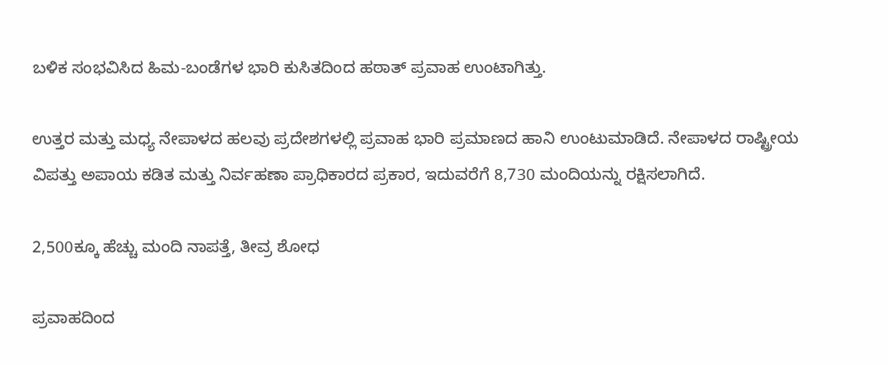ಬಳಿಕ ಸಂಭವಿಸಿದ ಹಿಮ-ಬಂಡೆಗಳ ಭಾರಿ ಕುಸಿತದಿಂದ ಹಠಾತ್ ಪ್ರವಾಹ ಉಂಟಾಗಿತ್ತು.

ಉತ್ತರ ಮತ್ತು ಮಧ್ಯ ನೇಪಾಳದ ಹಲವು ಪ್ರದೇಶಗಳಲ್ಲಿ ಪ್ರವಾಹ ಭಾರಿ ಪ್ರಮಾಣದ ಹಾನಿ ಉಂಟುಮಾಡಿದೆ. ನೇಪಾಳದ ರಾಷ್ಟ್ರೀಯ ವಿಪತ್ತು ಅಪಾಯ ಕಡಿತ ಮತ್ತು ನಿರ್ವಹಣಾ ಪ್ರಾಧಿಕಾರದ ಪ್ರಕಾರ, ಇದುವರೆಗೆ 8,730 ಮಂದಿಯನ್ನು ರಕ್ಷಿಸಲಾಗಿದೆ.

2,500ಕ್ಕೂ ಹೆಚ್ಚು ಮಂದಿ ನಾಪತ್ತೆ, ತೀವ್ರ ಶೋಧ

ಪ್ರವಾಹದಿಂದ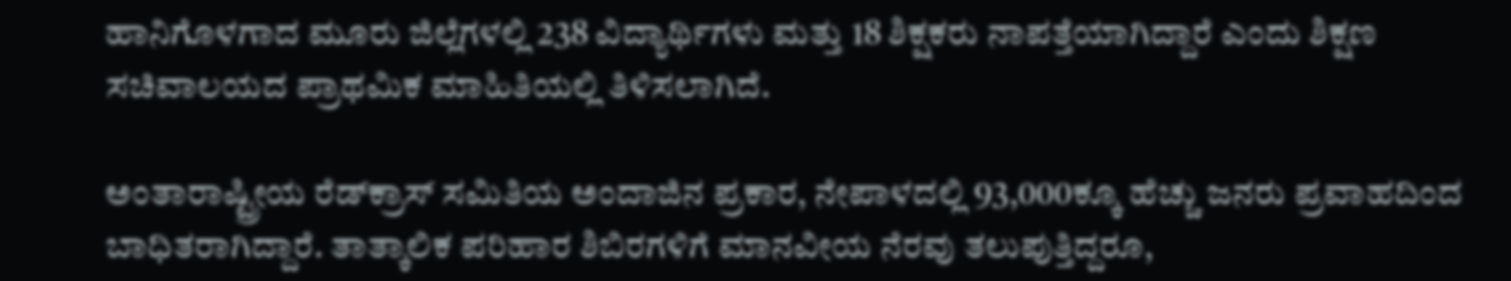ಹಾನಿಗೊಳಗಾದ ಮೂರು ಜಿಲ್ಲೆಗಳಲ್ಲಿ 238 ವಿದ್ಯಾರ್ಥಿಗಳು ಮತ್ತು 18 ಶಿಕ್ಷಕರು ನಾಪತ್ತೆಯಾಗಿದ್ದಾರೆ ಎಂದು ಶಿಕ್ಷಣ ಸಚಿವಾಲಯದ ಪ್ರಾಥಮಿಕ ಮಾಹಿತಿಯಲ್ಲಿ ತಿಳಿಸಲಾಗಿದೆ.

ಅಂತಾರಾಷ್ಟ್ರೀಯ ರೆಡ್‌ಕ್ರಾಸ್‌ ಸಮಿತಿಯ ಅಂದಾಜಿನ ಪ್ರಕಾರ, ನೇಪಾಳದಲ್ಲಿ 93,000ಕ್ಕೂ ಹೆಚ್ಚು ಜನರು ಪ್ರವಾಹದಿಂದ ಬಾಧಿತರಾಗಿದ್ದಾರೆ. ತಾತ್ಕಾಲಿಕ ಪರಿಹಾರ ಶಿಬಿರಗಳಿಗೆ ಮಾನವೀಯ ನೆರವು ತಲುಪುತ್ತಿದ್ದರೂ,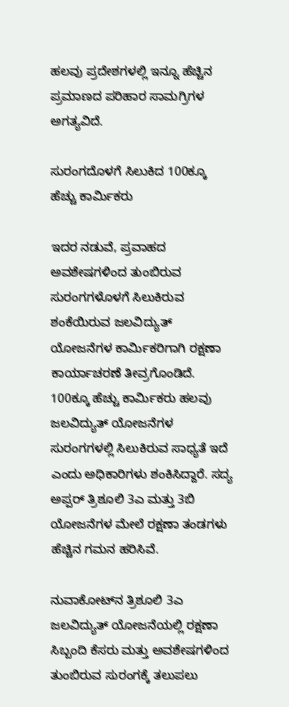ಹಲವು ಪ್ರದೇಶಗಳಲ್ಲಿ ಇನ್ನೂ ಹೆಚ್ಚಿನ ಪ್ರಮಾಣದ ಪರಿಹಾರ ಸಾಮಗ್ರಿಗಳ ಅಗತ್ಯವಿದೆ.

ಸುರಂಗದೊಳಗೆ ಸಿಲುಕಿದ 100ಕ್ಕೂ ಹೆಚ್ಚು ಕಾರ್ಮಿಕರು

ಇದರ ನಡುವೆ, ಪ್ರವಾಹದ ಅವಶೇಷಗಳಿಂದ ತುಂಬಿರುವ ಸುರಂಗಗಳೊಳಗೆ ಸಿಲುಕಿರುವ ಶಂಕೆಯಿರುವ ಜಲವಿದ್ಯುತ್‌ ಯೋಜನೆಗಳ ಕಾರ್ಮಿಕರಿಗಾಗಿ ರಕ್ಷಣಾ ಕಾರ್ಯಾಚರಣೆ ತೀವ್ರಗೊಂಡಿದೆ. 100ಕ್ಕೂ ಹೆಚ್ಚು ಕಾರ್ಮಿಕರು ಹಲವು ಜಲವಿದ್ಯುತ್‌ ಯೋಜನೆಗಳ ಸುರಂಗಗಳಲ್ಲಿ ಸಿಲುಕಿರುವ ಸಾಧ್ಯತೆ ಇದೆ ಎಂದು ಅಧಿಕಾರಿಗಳು ಶಂಕಿಸಿದ್ದಾರೆ. ಸದ್ಯ ಅಪ್ಪರ್‌ ತ್ರಿಶೂಲಿ 3ಎ ಮತ್ತು 3ಬಿ ಯೋಜನೆಗಳ ಮೇಲೆ ರಕ್ಷಣಾ ತಂಡಗಳು ಹೆಚ್ಚಿನ ಗಮನ ಹರಿಸಿವೆ.

ನುವಾಕೋಟ್‌ನ ತ್ರಿಶೂಲಿ 3ಎ ಜಲವಿದ್ಯುತ್‌ ಯೋಜನೆಯಲ್ಲಿ ರಕ್ಷಣಾ ಸಿಬ್ಬಂದಿ ಕೆಸರು ಮತ್ತು ಅವಶೇಷಗಳಿಂದ ತುಂಬಿರುವ ಸುರಂಗಕ್ಕೆ ತಲುಪಲು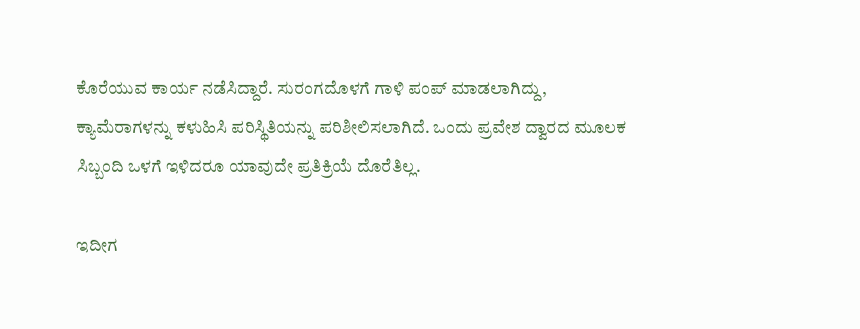ಕೊರೆಯುವ ಕಾರ್ಯ ನಡೆಸಿದ್ದಾರೆ. ಸುರಂಗದೊಳಗೆ ಗಾಳಿ ಪಂಪ್‌ ಮಾಡಲಾಗಿದ್ದು, ಕ್ಯಾಮೆರಾಗಳನ್ನು ಕಳುಹಿಸಿ ಪರಿಸ್ಥಿತಿಯನ್ನು ಪರಿಶೀಲಿಸಲಾಗಿದೆ. ಒಂದು ಪ್ರವೇಶ ದ್ವಾರದ ಮೂಲಕ ಸಿಬ್ಬಂದಿ ಒಳಗೆ ಇಳಿದರೂ ಯಾವುದೇ ಪ್ರತಿಕ್ರಿಯೆ ದೊರೆತಿಲ್ಲ.

ಇದೀಗ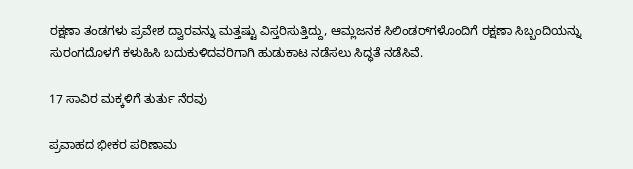ರಕ್ಷಣಾ ತಂಡಗಳು ಪ್ರವೇಶ ದ್ವಾರವನ್ನು ಮತ್ತಷ್ಟು ವಿಸ್ತರಿಸುತ್ತಿದ್ದು, ಆಮ್ಲಜನಕ ಸಿಲಿಂಡರ್‌ಗಳೊಂದಿಗೆ ರಕ್ಷಣಾ ಸಿಬ್ಬಂದಿಯನ್ನು ಸುರಂಗದೊಳಗೆ ಕಳುಹಿಸಿ ಬದುಕುಳಿದವರಿಗಾಗಿ ಹುಡುಕಾಟ ನಡೆಸಲು ಸಿದ್ಧತೆ ನಡೆಸಿವೆ.

17 ಸಾವಿರ ಮಕ್ಕಳಿಗೆ ತುರ್ತು ನೆರವು

ಪ್ರವಾಹದ ಭೀಕರ ಪರಿಣಾಮ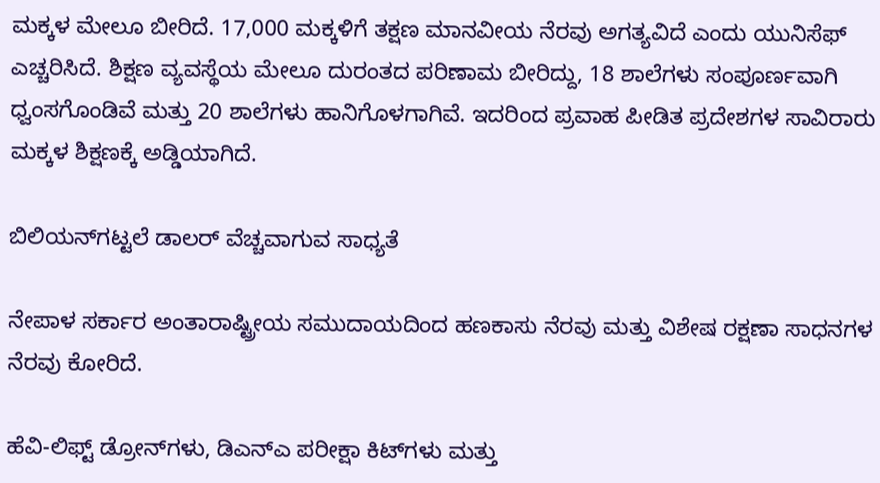ಮಕ್ಕಳ ಮೇಲೂ ಬೀರಿದೆ. 17,000 ಮಕ್ಕಳಿಗೆ ತಕ್ಷಣ ಮಾನವೀಯ ನೆರವು ಅಗತ್ಯವಿದೆ ಎಂದು ಯುನಿಸೆಫ್‌ ಎಚ್ಚರಿಸಿದೆ. ಶಿಕ್ಷಣ ವ್ಯವಸ್ಥೆಯ ಮೇಲೂ ದುರಂತದ ಪರಿಣಾಮ ಬೀರಿದ್ದು, 18 ಶಾಲೆಗಳು ಸಂಪೂರ್ಣವಾಗಿ ಧ್ವಂಸಗೊಂಡಿವೆ ಮತ್ತು 20 ಶಾಲೆಗಳು ಹಾನಿಗೊಳಗಾಗಿವೆ. ಇದರಿಂದ ಪ್ರವಾಹ ಪೀಡಿತ ಪ್ರದೇಶಗಳ ಸಾವಿರಾರು ಮಕ್ಕಳ ಶಿಕ್ಷಣಕ್ಕೆ ಅಡ್ಡಿಯಾಗಿದೆ.

ಬಿಲಿಯನ್‌ಗಟ್ಟಲೆ ಡಾಲರ್‌ ವೆಚ್ಚವಾಗುವ ಸಾಧ್ಯತೆ

ನೇಪಾಳ ಸರ್ಕಾರ ಅಂತಾರಾಷ್ಟ್ರೀಯ ಸಮುದಾಯದಿಂದ ಹಣಕಾಸು ನೆರವು ಮತ್ತು ವಿಶೇಷ ರಕ್ಷಣಾ ಸಾಧನಗಳ ನೆರವು ಕೋರಿದೆ.

ಹೆವಿ-ಲಿಫ್ಟ್‌ ಡ್ರೋನ್‌ಗಳು, ಡಿಎನ್‌ಎ ಪರೀಕ್ಷಾ ಕಿಟ್‌ಗಳು ಮತ್ತು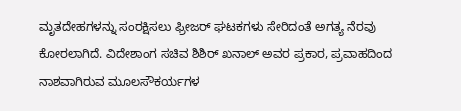ಮೃತದೇಹಗಳನ್ನು ಸಂರಕ್ಷಿಸಲು ಫ್ರೀಜರ್‌ ಘಟಕಗಳು ಸೇರಿದಂತೆ ಅಗತ್ಯ ನೆರವು ಕೋರಲಾಗಿದೆ. ವಿದೇಶಾಂಗ ಸಚಿವ ಶಿಶಿರ್ ಖನಾಲ್ ಅವರ ಪ್ರಕಾರ, ಪ್ರವಾಹದಿಂದ ನಾಶವಾಗಿರುವ ಮೂಲಸೌಕರ್ಯಗಳ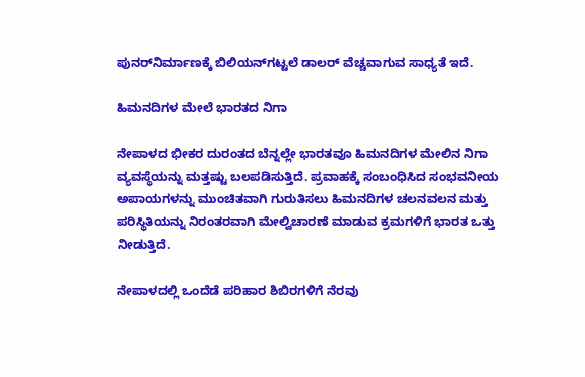ಪುನರ್‌ನಿರ್ಮಾಣಕ್ಕೆ ಬಿಲಿಯನ್‌ಗಟ್ಟಲೆ ಡಾಲರ್‌ ವೆಚ್ಚವಾಗುವ ಸಾಧ್ಯತೆ ಇದೆ.

ಹಿಮನದಿಗಳ ಮೇಲೆ ಭಾರತದ ನಿಗಾ

ನೇಪಾಳದ ಭೀಕರ ದುರಂತದ ಬೆನ್ನಲ್ಲೇ ಭಾರತವೂ ಹಿಮನದಿಗಳ ಮೇಲಿನ ನಿಗಾ ವ್ಯವಸ್ಥೆಯನ್ನು ಮತ್ತಷ್ಟು ಬಲಪಡಿಸುತ್ತಿದೆ. ಪ್ರವಾಹಕ್ಕೆ ಸಂಬಂಧಿಸಿದ ಸಂಭವನೀಯ ಅಪಾಯಗಳನ್ನು ಮುಂಚಿತವಾಗಿ ಗುರುತಿಸಲು ಹಿಮನದಿಗಳ ಚಲನವಲನ ಮತ್ತು ಪರಿಸ್ಥಿತಿಯನ್ನು ನಿರಂತರವಾಗಿ ಮೇಲ್ವಿಚಾರಣೆ ಮಾಡುವ ಕ್ರಮಗಳಿಗೆ ಭಾರತ ಒತ್ತು ನೀಡುತ್ತಿದೆ.

ನೇಪಾಳದಲ್ಲಿ ಒಂದೆಡೆ ಪರಿಹಾರ ಶಿಬಿರಗಳಿಗೆ ನೆರವು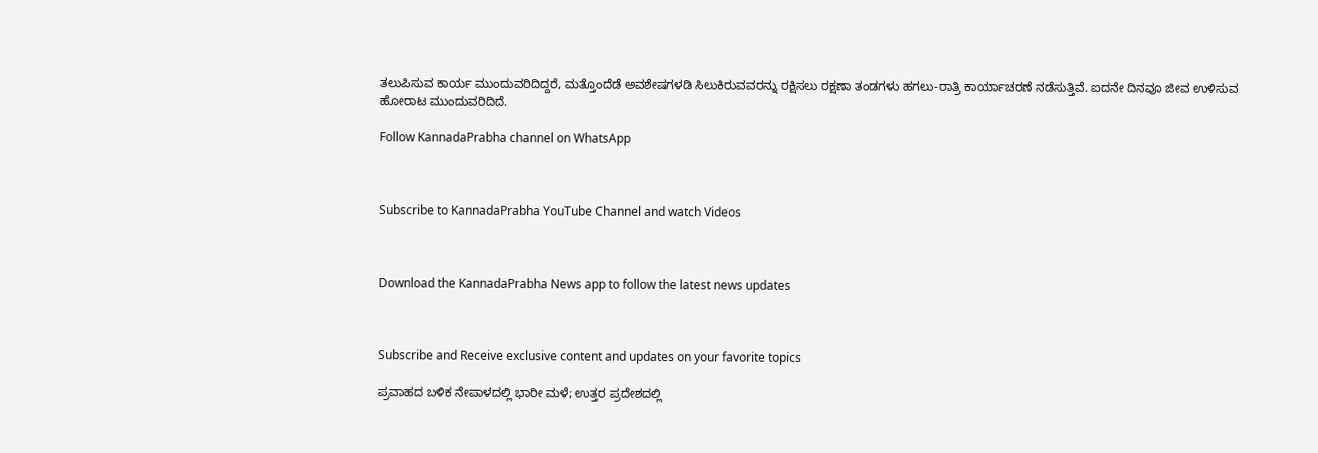ತಲುಪಿಸುವ ಕಾರ್ಯ ಮುಂದುವರಿದಿದ್ದರೆ, ಮತ್ತೊಂದೆಡೆ ಅವಶೇಷಗಳಡಿ ಸಿಲುಕಿರುವವರನ್ನು ರಕ್ಷಿಸಲು ರಕ್ಷಣಾ ತಂಡಗಳು ಹಗಲು-ರಾತ್ರಿ ಕಾರ್ಯಾಚರಣೆ ನಡೆಸುತ್ತಿವೆ. ಐದನೇ ದಿನವೂ ಜೀವ ಉಳಿಸುವ ಹೋರಾಟ ಮುಂದುವರಿದಿದೆ.

Follow KannadaPrabha channel on WhatsApp



Subscribe to KannadaPrabha YouTube Channel and watch Videos



Download the KannadaPrabha News app to follow the latest news updates



Subscribe and Receive exclusive content and updates on your favorite topics

ಪ್ರವಾಹದ ಬಳಿಕ ನೇಪಾಳದಲ್ಲಿ ಭಾರೀ ಮಳೆ; ಉತ್ತರ ಪ್ರದೇಶದಲ್ಲಿ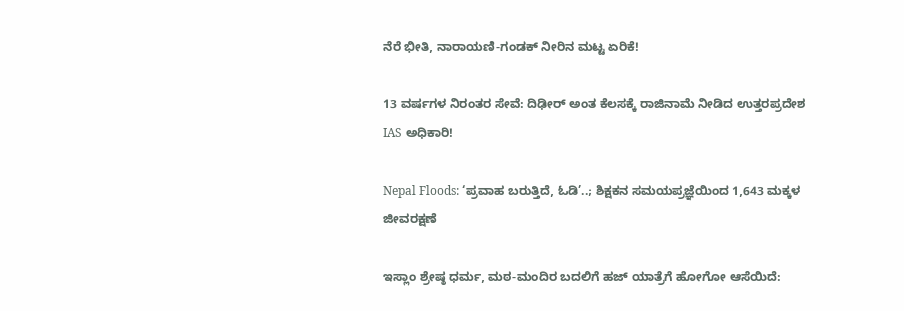ನೆರೆ ಭೀತಿ, ನಾರಾಯಣಿ-ಗಂಡಕ್ ನೀರಿನ ಮಟ್ಟ ಏರಿಕೆ!

13 ವರ್ಷಗಳ ನಿರಂತರ ಸೇವೆ: ದಿಢೀರ್ ಅಂತ ಕೆಲಸಕ್ಕೆ ರಾಜಿನಾಮೆ ನೀಡಿದ ಉತ್ತರಪ್ರದೇಶ IAS ಅಧಿಕಾರಿ!

Nepal Floods: ‘ಪ್ರವಾಹ ಬರುತ್ತಿದೆ, ಓಡಿ’..; ಶಿಕ್ಷಕನ ಸಮಯಪ್ರಜ್ಞೆಯಿಂದ 1,643 ಮಕ್ಕಳ ಜೀವರಕ್ಷಣೆ

ಇಸ್ಲಾಂ ಶ್ರೇಷ್ಠ ಧರ್ಮ, ಮಠ-ಮಂದಿರ ಬದಲಿಗೆ ಹಜ್ ಯಾತ್ರೆಗೆ ಹೋಗೋ ಆಸೆಯಿದೆ: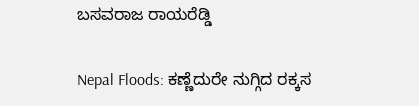ಬಸವರಾಜ ರಾಯರೆಡ್ಡಿ

Nepal Floods: ಕಣ್ಣೆದುರೇ ನುಗ್ಗಿದ ರಕ್ಕಸ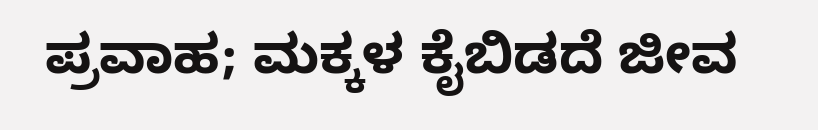ಪ್ರವಾಹ; ಮಕ್ಕಳ ಕೈಬಿಡದೆ ಜೀವ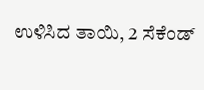ಉಳಿಸಿದ ತಾಯಿ, 2 ಸೆಕೆಂಡ್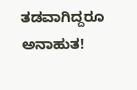ತಡವಾಗಿದ್ದರೂ ಅನಾಹುತ!